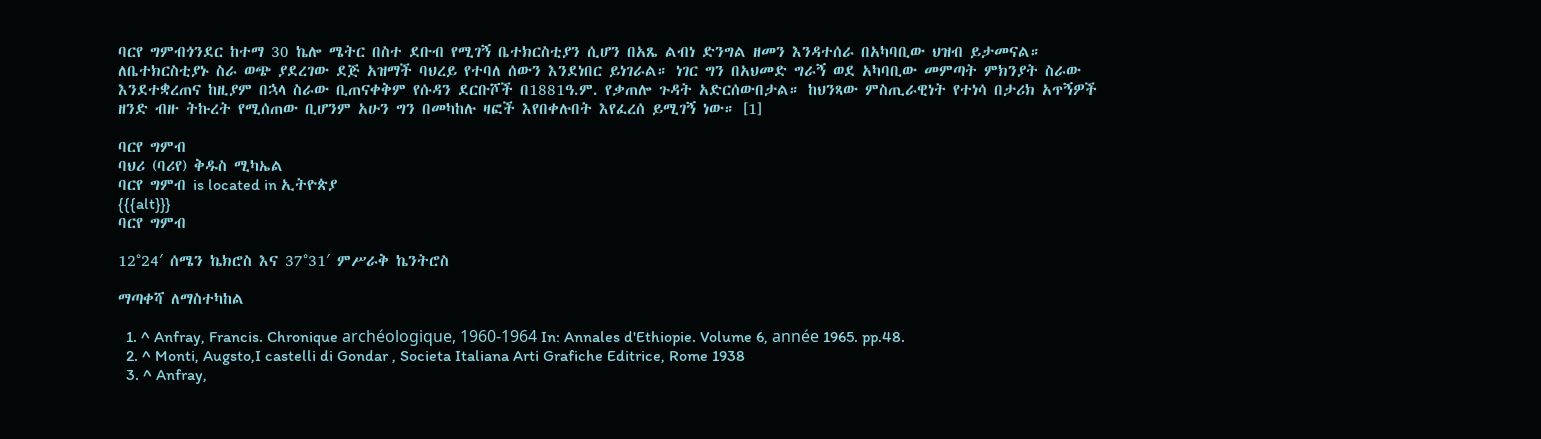ባርየ ግምብጎንደር ከተማ 30 ኬሎ ሜትር በስተ ደቡብ የሚገኝ ቤተክርስቲያን ሲሆን በአጼ ልብነ ድንግል ዘመን እንዳተሰራ በአካባቢው ህዝብ ይታመናል። ለቤተክርስቲያኑ ስራ ወጭ ያደረገው ደጅ አዝማች ባህረይ የተባለ ሰውን እንደነበር ይነገራል። ነገር ግን በአህመድ ግራኝ ወደ አካባቢው መምጣት ምክንያት ስራው እንደተቋረጠና ከዚያም በኋላ ስራው ቢጠናቀቅም የሱዳን ደርቡሾች በ1881ዓ.ም. የቃጠሎ ጉዳት አድርሰውበታል። ከህንጻው ምስጢራዊነት የተነሳ በታሪክ አጥኝዎች ዘንድ ብዙ ትኩረት የሚሰጠው ቢሆንም አሁን ግን በመካከሉ ዛፎች እየበቀሉበት እየፈረሰ ይሚገኝ ነው። [1]

ባርየ ግምብ
ባህሪ (ባሪየ) ቅዱስ ሚካኤል
ባርየ ግምብ is located in ኢትዮጵያ
{{{alt}}}
ባርየ ግምብ

12°24′ ሰሜን ኬክሮስ እና 37°31′ ምሥራቅ ኬንትሮስ

ማጣቀሻ ለማስተካከል

  1. ^ Anfray, Francis. Chronique archéologique, 1960-1964 In: Annales d'Ethiopie. Volume 6, année 1965. pp.48.
  2. ^ Monti, Augsto,I castelli di Gondar , Societa Italiana Arti Grafiche Editrice, Rome 1938
  3. ^ Anfray,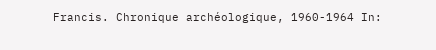Francis. Chronique archéologique, 1960-1964 In: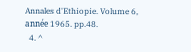Annales d'Ethiopie. Volume 6, année 1965. pp.48.
  4. ^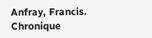Anfray, Francis. Chronique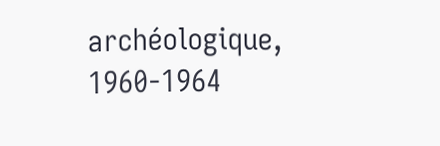archéologique, 1960-1964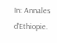In: Annales d'Ethiopie.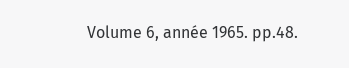Volume 6, année 1965. pp.48.